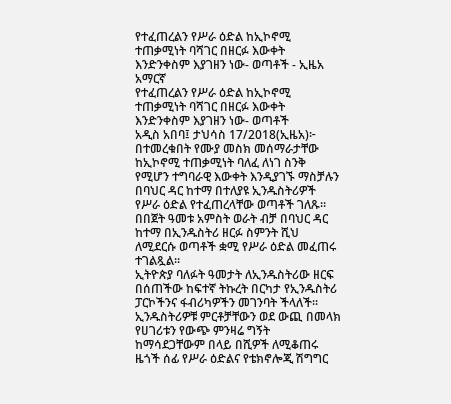የተፈጠረልን የሥራ ዕድል ከኢኮኖሚ ተጠቃሚነት ባሻገር በዘርፉ እውቀት እንድንቀስም እያገዘን ነው- ወጣቶች - ኢዜአ አማርኛ
የተፈጠረልን የሥራ ዕድል ከኢኮኖሚ ተጠቃሚነት ባሻገር በዘርፉ እውቀት እንድንቀስም እያገዘን ነው- ወጣቶች
አዲስ አበባ፤ ታህሳስ 17/2018(ኢዜአ)፦ በተመረቁበት የሙያ መስክ መሰማራታቸው ከኢኮኖሚ ተጠቃሚነት ባለፈ ለነገ ስንቅ የሚሆን ተግባራዊ እውቀት እንዲያገኙ ማስቻሉን በባህር ዳር ከተማ በተለያዩ ኢንዱስትሪዎች የሥራ ዕድል የተፈጠረላቸው ወጣቶች ገለጹ።
በበጀት ዓመቱ አምስት ወራት ብቻ በባህር ዳር ከተማ በኢንዱስትሪ ዘርፉ ስምንት ሺህ ለሚደርሱ ወጣቶች ቋሚ የሥራ ዕድል መፈጠሩ ተገልጿል።
ኢትዮጵያ ባለፉት ዓመታት ለኢንዱስትሪው ዘርፍ በሰጠችው ከፍተኛ ትኩረት በርካታ የኢንዱስትሪ ፓርኮችንና ፋብሪካዎችን መገንባት ችላለች።
ኢንዱስትሪዎቹ ምርቶቻቸውን ወደ ውጪ በመላክ የሀገሪቱን የውጭ ምንዛሬ ግኝት ከማሳደጋቸውም በላይ በሺዎች ለሚቆጠሩ ዜጎች ሰፊ የሥራ ዕድልና የቴክኖሎጂ ሽግግር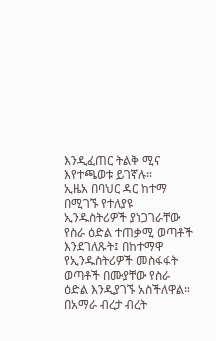እንዲፈጠር ትልቅ ሚና እየተጫወቱ ይገኛሉ።
ኢዜአ በባህር ዳር ከተማ በሚገኙ የተለያዩ ኢንዱስትሪዎች ያነጋገራቸው የስራ ዕድል ተጠቃሚ ወጣቶች እንደገለጹት፤ በከተማዋ የኢንዱስትሪዎች መስፋፋት ወጣቶች በሙያቸው የስራ ዕድል እንዲያገኙ አስችለዋል።
በአማራ ብረታ ብረት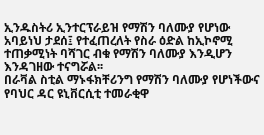ኢንዱስትሪ ኢንተርፕራይዝ የማሽን ባለሙያ የሆነው አባይነህ ታደሰ፤ የተፈጠረለት የስራ ዕድል ከኢኮኖሚ ተጠቃሚነት ባሻገር ብቁ የማሽን ባለሙያ እንዲሆን እንዳገዘው ተናግሯል፡፡
በራቫል ስቲል ማኑፋክቸሪንግ የማሽን ባለሙያ የሆነችውና የባህር ዳር ዩኒቨርሲቲ ተመራቂዋ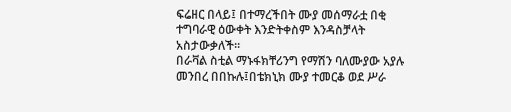ፍሬዘር በላይ፤ በተማረችበት ሙያ መሰማራቷ በቂ ተግባራዊ ዕውቀት እንድትቀስም እንዳስቻላት አስታውቃለች።
በራቫል ስቲል ማኑፋክቸሪንግ የማሽን ባለሙያው አያሉ መንበረ በበኩሉ፤በቴክኒክ ሙያ ተመርቆ ወደ ሥራ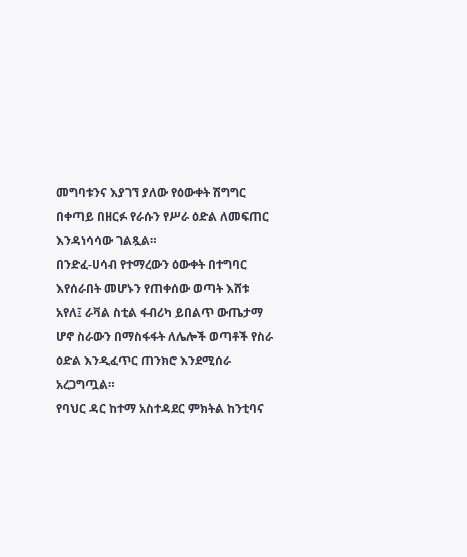መግባቱንና እያገኘ ያለው የዕውቀት ሽግግር በቀጣይ በዘርፉ የራሱን የሥራ ዕድል ለመፍጠር እንዳነሳሳው ገልጿል።
በንድፈ-ሀሳብ የተማረውን ዕውቀት በተግባር እየሰራበት መሆኑን የጠቀሰው ወጣት እሸቱ አየለ፤ ራቫል ስቲል ፋብሪካ ይበልጥ ውጤታማ ሆኖ ስራውን በማስፋፋት ለሌሎች ወጣቶች የስራ ዕድል እንዲፈጥር ጠንክሮ እንደሚሰራ አረጋግጧል።
የባህር ዳር ከተማ አስተዳደር ምክትል ከንቲባና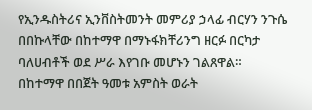የኢንዱስትሪና ኢንቨስትመንት መምሪያ ኃላፊ ብርሃን ንጉሴ በበኩላቸው በከተማዋ በማኑፋክቸሪንግ ዘርፉ በርካታ ባለሀብቶች ወደ ሥራ እየገቡ መሆኑን ገልጸዋል።
በከተማዋ በበጀት ዓመቱ አምስት ወራት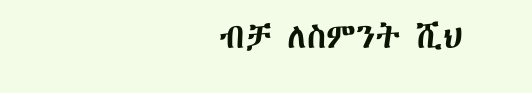ብቻ ለስምንት ሺህ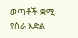ወጣቶች ቋሚ የስራ እድል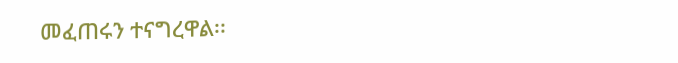መፈጠሩን ተናግረዋል፡፡